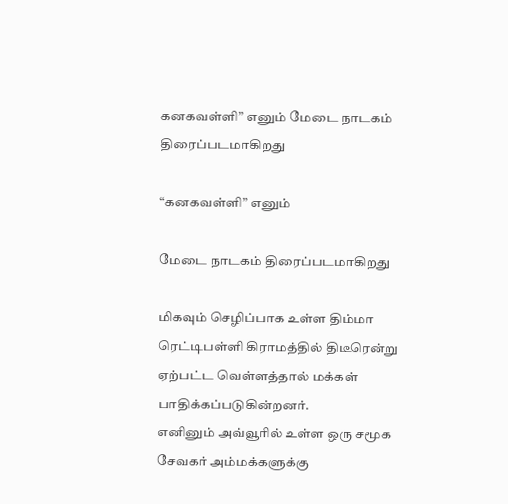கனகவள்ளி” எனும் மேடை நாடகம் திரைப்படமாகிறது

“கனகவள்ளி” எனும்

மேடை நாடகம் திரைப்படமாகிறது

மிகவும் செழிப்பாக உள்ள திம்மா ரெட்டிபள்ளி கிராமத்தில் திடீரென்று ஏற்பட்ட வெள்ளத்தால் மக்கள் பாதிக்கப்படுகின்றனர்.
எனினும் அவ்வூரில் உள்ள ஒரு சமூக சேவகர் அம்மக்களுக்கு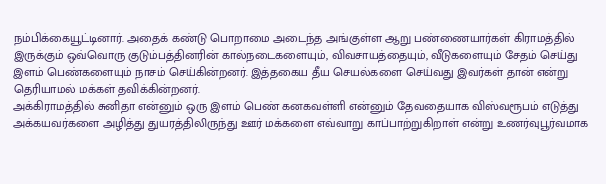நம்பிக்கையூட்டினார். அதைக் கண்டு பொறாமை அடைந்த அங்குள்ள ஆறு பண்ணையார்கள் கிராமத்தில் இருக்கும் ஒவ்வொரு குடும்பத்தினரின் கால்நடைகளையும், விவசாயத்தையும், வீடுகளையும் சேதம் செய்து இளம் பெண்களையும் நாசம் செய்கின்றனர். இத்தகைய தீய செயல்களை செய்வது இவர்கள் தான் என்று தெரியாமல் மக்கள் தவிக்கின்றனர்.
அக்கிராமத்தில் சுனிதா என்னும் ஒரு இளம் பெண் கனகவள்ளி என்னும் தேவதையாக விஸ்வரூபம் எடுத்து அக்கயவர்களை அழித்து துயரத்திலிருந்து ஊர் மக்களை எவ்வாறு காப்பாற்றுகிறாள் என்று உணர்வுபூர்வமாக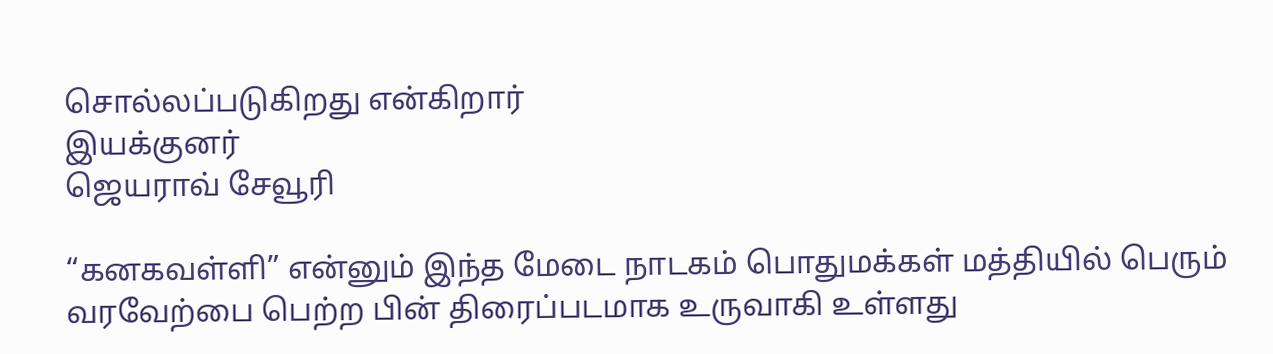சொல்லப்படுகிறது என்கிறார்
இயக்குனர்
ஜெயராவ் சேவூரி

“கனகவள்ளி” என்னும் இந்த மேடை நாடகம் பொதுமக்கள் மத்தியில் பெரும் வரவேற்பை பெற்ற பின் திரைப்படமாக உருவாகி உள்ளது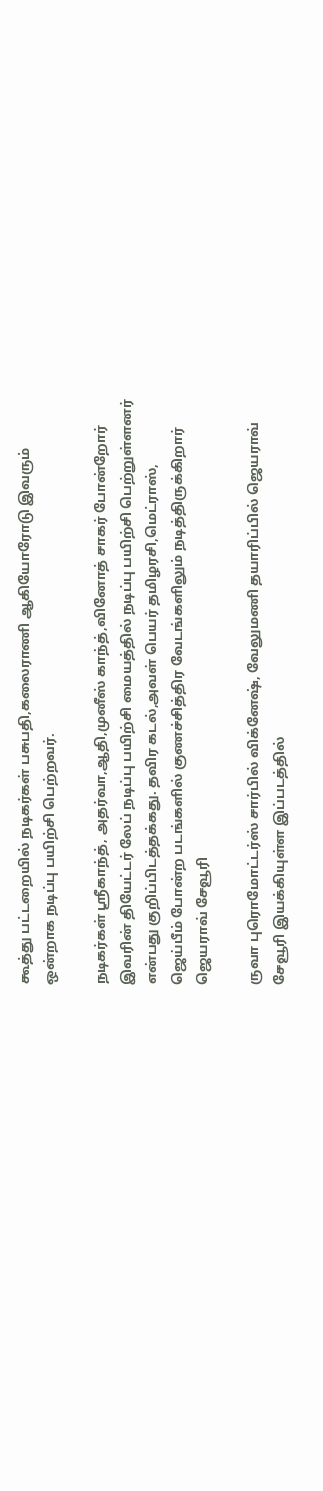கூத்து பட்டறையில் நடிகர்கள் பசுபதி,கலைராணி ஆகியோரோடு இவரும் ஒன்றாக நடிப்பு பயிற்சி பெற்றவர்.

நடிகர்கள் ஸ்ரீகாந்த், அதர்வா,ஆதி,முனீஸ் காந்த்,வினோத் சாகர் போன்றோர் இவரின் தியேட்டர் லேப் நடிப்பு பயிற்சி மையத்தில் நடிப்பு பயிற்சி பெற்றுள்ளனர் என்பது குறிப்பிடத்தக்கது. தவிர கடல்,அவள் பெயர் தமிழரசி,மெட்ராஸ்,
ஜெய்பீம் போன்ற படங்களில் குணச்சித்திர வேடங்களிலும் நடித்திருக்கிறார்
ஜெயராவ் சேவூரி

ருவா புரொமோட்டர்ஸ் சார்பில் விக்னேஷ், வேலுமணி தயாரிப்பில் ஜெயராவ் சேவூரி இயக்கியுள்ள இப்படத்தில்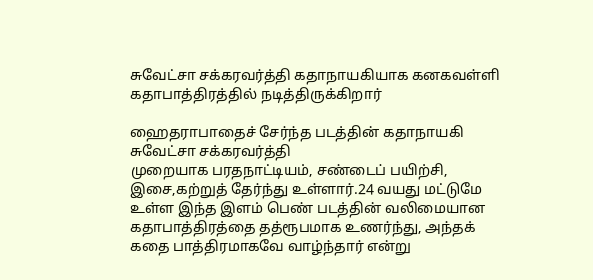சுவேட்சா சக்கரவர்த்தி கதாநாயகியாக கனகவள்ளி கதாபாத்திரத்தில் நடித்திருக்கிறார்

ஹைதராபாதைச் சேர்ந்த படத்தின் கதாநாயகி சுவேட்சா சக்கரவர்த்தி
முறையாக பரதநாட்டியம், சண்டைப் பயிற்சி, இசை,கற்றுத் தேர்ந்து உள்ளார்.24 வயது மட்டுமே உள்ள இந்த இளம் பெண் படத்தின் வலிமையான கதாபாத்திரத்தை தத்ரூபமாக உணர்ந்து, அந்தக் கதை பாத்திரமாகவே வாழ்ந்தார் என்று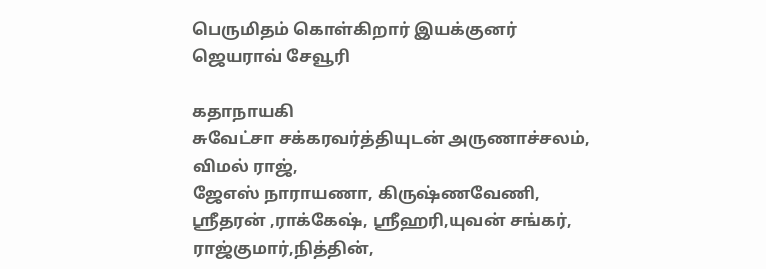பெருமிதம் கொள்கிறார் இயக்குனர்
ஜெயராவ் சேவூரி

கதாநாயகி
சுவேட்சா சக்கரவர்த்தியுடன் அருணாச்சலம்,
விமல் ராஜ்,
ஜேஎஸ் நாராயணா, கிருஷ்ணவேணி, ஸ்ரீதரன் ,ராக்கேஷ், ஸ்ரீஹரி,யுவன் சங்கர், ராஜ்குமார்,நித்தின்,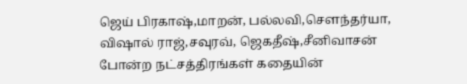ஜெய் பிரகாஷ்,மாறன், பல்லவி,சௌந்தர்யா, விஷால் ராஜ்,சவுரவ், ஜெகதீஷ்,சீனிவாசன் போன்ற நட்சத்திரங்கள் கதையின்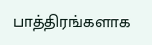பாத்திரங்களாக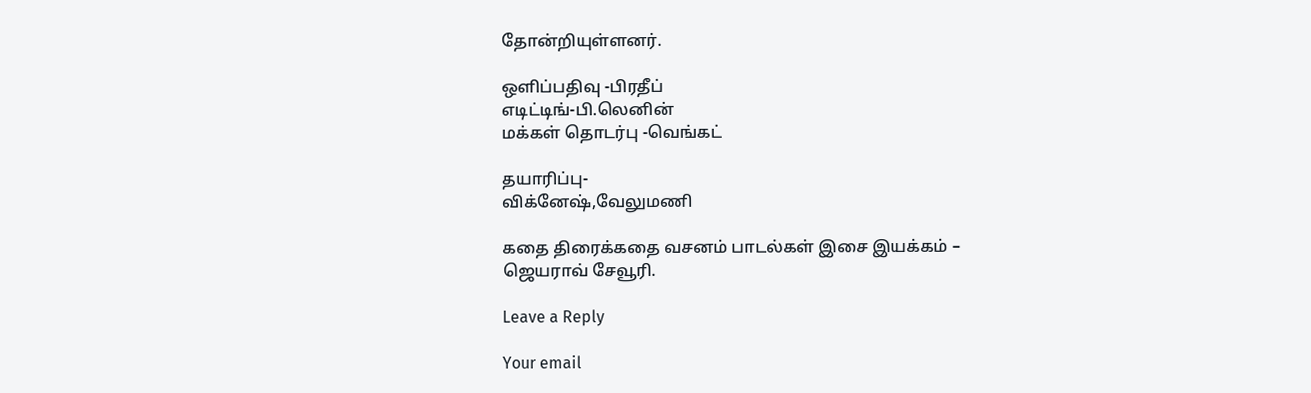தோன்றியுள்ளனர்.

ஒளிப்பதிவு -பிரதீப்
எடிட்டிங்-பி.லெனின்
மக்கள் தொடர்பு -வெங்கட்

தயாரிப்பு-
விக்னேஷ்,வேலுமணி

கதை திரைக்கதை வசனம் பாடல்கள் இசை இயக்கம் –
ஜெயராவ் சேவூரி.

Leave a Reply

Your email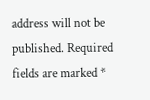address will not be published. Required fields are marked *